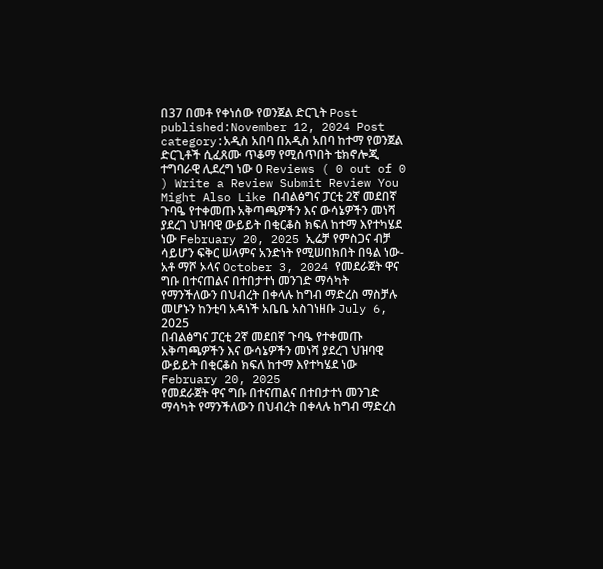በ37 በመቶ የቀነሰው የወንጀል ድርጊት Post published:November 12, 2024 Post category:አዲስ አበባ በአዲስ አበባ ከተማ የወንጀል ድርጊቶች ሲፈጸሙ ጥቆማ የሚሰጥበት ቴክኖሎጂ ተግባራዊ ሊደረግ ነው 0 Reviews ( 0 out of 0 ) Write a Review Submit Review You Might Also Like በብልፅግና ፓርቲ 2ኛ መደበኛ ጉባዔ የተቀመጡ አቅጣጫዎችን እና ውሳኔዎችን መነሻ ያደረገ ህዝባዊ ውይይት በቂርቆስ ክፍለ ከተማ እየተካሄደ ነው February 20, 2025 ኢሬቻ የምስጋና ብቻ ሳይሆን ፍቅር ሠላምና አንድነት የሚሠበክበት በዓል ነው-አቶ ማሾ ኦላና October 3, 2024 የመደራጀት ዋና ግቡ በተናጠልና በተበታተነ መንገድ ማሳካት የማንችለውን በህብረት በቀላሉ ከግብ ማድረስ ማስቻሉ መሆኑን ከንቲባ አዳነች አቤቤ አስገነዘቡ July 6, 2025
በብልፅግና ፓርቲ 2ኛ መደበኛ ጉባዔ የተቀመጡ አቅጣጫዎችን እና ውሳኔዎችን መነሻ ያደረገ ህዝባዊ ውይይት በቂርቆስ ክፍለ ከተማ እየተካሄደ ነው February 20, 2025
የመደራጀት ዋና ግቡ በተናጠልና በተበታተነ መንገድ ማሳካት የማንችለውን በህብረት በቀላሉ ከግብ ማድረስ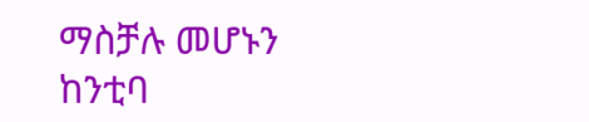ማስቻሉ መሆኑን ከንቲባ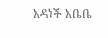አዳነች አቤቤ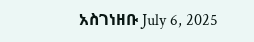አስገነዘቡ July 6, 2025